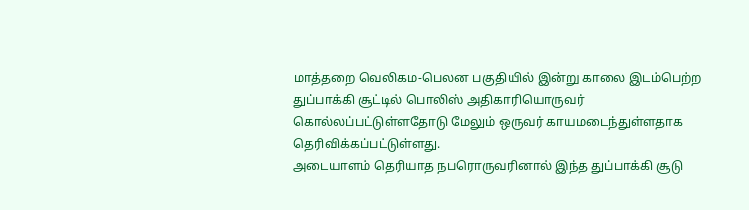மாத்தறை வெலிகம-பெலன பகுதியில் இன்று காலை இடம்பெற்ற துப்பாக்கி சூட்டில் பொலிஸ் அதிகாரியொருவர் கொல்லப்பட்டுள்ளதோடு மேலும் ஒருவர் காயமடைந்துள்ளதாக தெரிவிக்கப்பட்டுள்ளது.
அடையாளம் தெரியாத நபரொருவரினால் இந்த துப்பாக்கி சூடு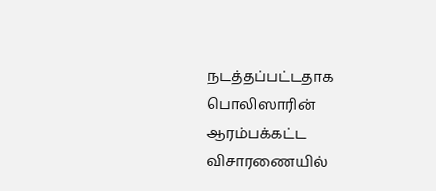நடத்தப்பட்டதாக பொலிஸாரின் ஆரம்பக்கட்ட விசாரணையில்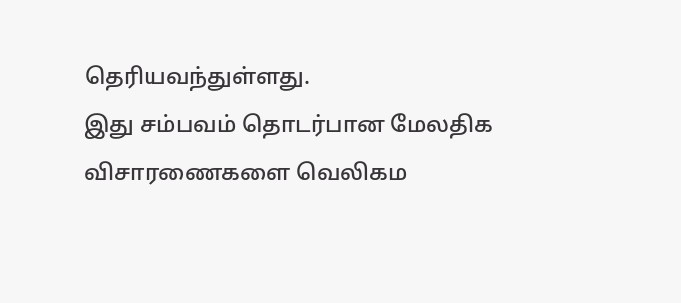தெரியவந்துள்ளது.
இது சம்பவம் தொடர்பான மேலதிக விசாரணைகளை வெலிகம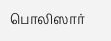பொலிஸார்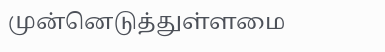முன்னெடுத்துள்ளமை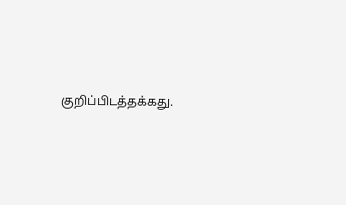குறிப்பிடத்தக்கது.